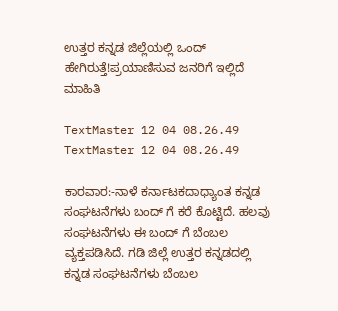ಉತ್ತರ ಕನ್ನಡ ಜಿಲ್ಲೆಯಲ್ಲಿ ಒಂದ್ ಹೇಗಿರುತ್ತೆ!ಪ್ರಯಾಣಿಸುವ ಜನರಿಗೆ ಇಲ್ಲಿದೆ ಮಾಹಿತಿ

TextMaster 12 04 08.26.49 TextMaster 12 04 08.26.49

ಕಾರವಾರ:-ನಾಳೆ ಕರ್ನಾಟಕದಾಧ್ಯಾಂತ ಕನ್ನಡ ಸಂಘಟನೆಗಳು ಬಂದ್ ಗೆ ಕರೆ ಕೊಟ್ಟಿದೆ. ಹಲವು ಸಂಘಟನೆಗಳು ಈ ಬಂದ್ ಗೆ ಬೆಂಬಲ ವ್ಯಕ್ತಪಡಿಸಿದೆ. ಗಡಿ ಜಿಲ್ಲೆ ಉತ್ತರ ಕನ್ನಡದಲ್ಲಿ ಕನ್ನಡ ಸಂಘಟನೆಗಳು ಬೆಂಬಲ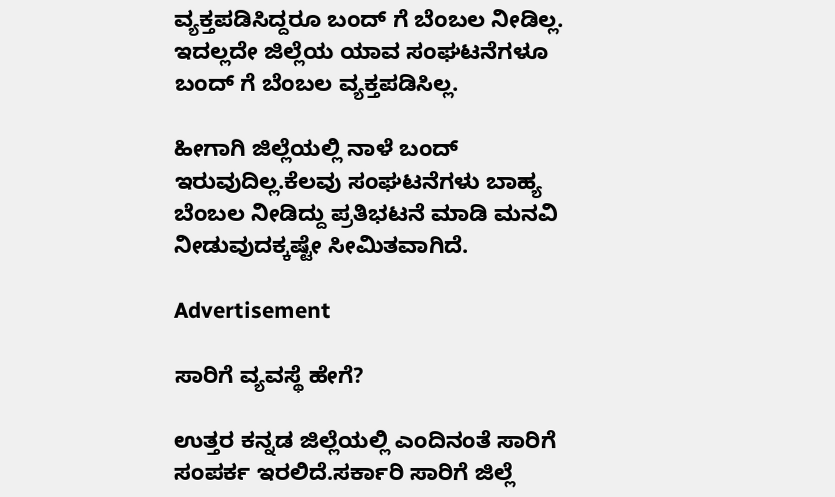ವ್ಯಕ್ತಪಡಿಸಿದ್ದರೂ ಬಂದ್ ಗೆ ಬೆಂಬಲ ನೀಡಿಲ್ಲ. ಇದಲ್ಲದೇ ಜಿಲ್ಲೆಯ ಯಾವ ಸಂಘಟನೆಗಳೂ ಬಂದ್ ಗೆ ಬೆಂಬಲ ವ್ಯಕ್ತಪಡಿಸಿಲ್ಲ.

ಹೀಗಾಗಿ ಜಿಲ್ಲೆಯಲ್ಲಿ ನಾಳೆ ಬಂದ್ ಇರುವುದಿಲ್ಲ.ಕೆಲವು ಸಂಘಟನೆಗಳು ಬಾಹ್ಯ ಬೆಂಬಲ ನೀಡಿದ್ದು ಪ್ರತಿಭಟನೆ ಮಾಡಿ ಮನವಿ ನೀಡುವುದಕ್ಕಷ್ಟೇ ಸೀಮಿತವಾಗಿದೆ.

Advertisement

ಸಾರಿಗೆ ವ್ಯವಸ್ಥೆ ಹೇಗೆ?

ಉತ್ತರ ಕನ್ನಡ ಜಿಲ್ಲೆಯಲ್ಲಿ ಎಂದಿನಂತೆ ಸಾರಿಗೆ ಸಂಪರ್ಕ ಇರಲಿದೆ.ಸರ್ಕಾರಿ ಸಾರಿಗೆ ಜಿಲ್ಲೆ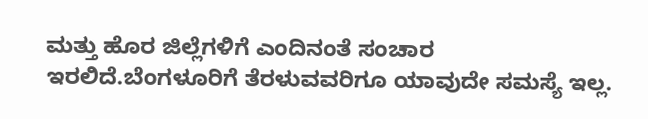ಮತ್ತು ಹೊರ ಜಿಲ್ಲೆಗಳಿಗೆ ಎಂದಿನಂತೆ ಸಂಚಾರ ಇರಲಿದೆ.ಬೆಂಗಳೂರಿಗೆ ತೆರಳುವವರಿಗೂ ಯಾವುದೇ ಸಮಸ್ಯೆ ಇಲ್ಲ.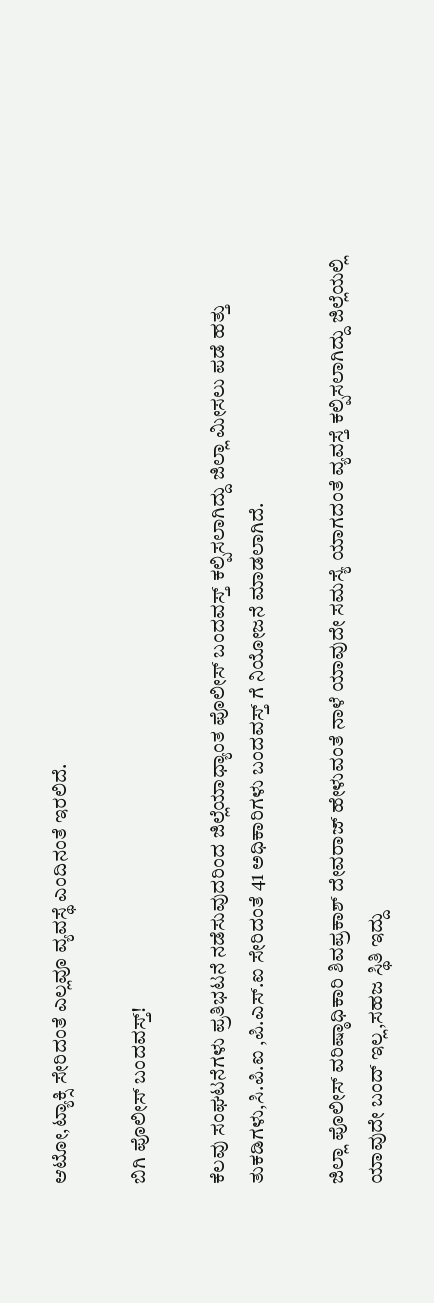ಆಟೋ,ಟ್ಯಾಕ್ಸಿ ಸೇರಿದಂತೆ ಎಲ್ಲವೂ ವ್ಯವಸ್ಥೆ ಎಂದಿನಂತೆ ಇರಲಿದೆ.

ಬಿಗಿ ಪೊಲೀಸ್ ಬಂದವಸ್ತ್!

ಕೆಲವು ಸಂಘಟನೆಗಳು ಪ್ರತಿಭಟನೆ ನಡೆಸುವುದರಿಂದ ಜಿಲ್ಲೆಯಾಧ್ಯಾಂತ ಪೊಲೀಸ್ ಬಂದವಸ್ತ್ ಕಲ್ಪಿಸಲಾಗಿದ್ದು ಜಿಲ್ಲಾ ಮೀಸಲು ಪಡೆ ಹತ್ತು ತುಕಡಿಗಳು,ಸಿ.ಪಿ.ಐ ,ಪಿ.ಎಸ್.ಐ ಸೇರಿದಂತೆ 41 ಅಧಿಕಾರಿಗಳು ಬಂದವಸ್ತ್ ಗೆ ನಿಯೋಜನೆ ಮಾಡಲಾಗಿದೆ.

ಜಿಲ್ಲಾ ಪೊಲೀಸ್ ವರಿಷ್ಠಾಧಿಕಾರಿ ಶಿವಪ್ರಕಾಶ್ ದೇವರಾಜ್ ಹೇಳುವಂತೆ ನಾಳೆ ಯಾವುದೇ ಸಮಸ್ಯೆ ಯಾಗದಂತೆ ವ್ಯವಸ್ತೆ ಕಲ್ಪಿಸಲಾಗಿದ್ದು ಜಿಲ್ಲೆಯಲ್ಲಿ ಯಾವುದೇ ಬಂದ್ ಇಲ್ಲ,ಸಹಜ ಸ್ಥಿತಿ ಇದ್ದು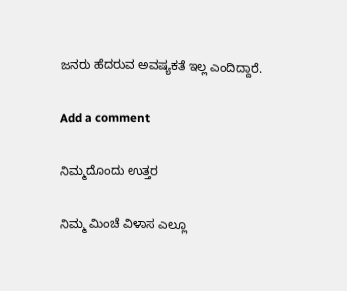ಜನರು ಹೆದರುವ ಅವಷ್ಯಕತೆ ಇಲ್ಲ ಎಂದಿದ್ದಾರೆ.

Add a comment

ನಿಮ್ಮದೊಂದು ಉತ್ತರ

ನಿಮ್ಮ ಮಿಂಚೆ ವಿಳಾಸ ಎಲ್ಲೂ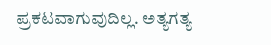ಪ್ರಕಟವಾಗುವುದಿಲ್ಲ. ಅತ್ಯಗತ್ಯ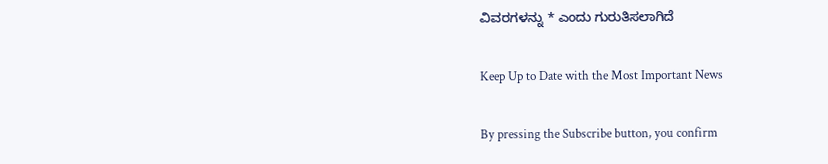ವಿವರಗಳನ್ನು * ಎಂದು ಗುರುತಿಸಲಾಗಿದೆ

Keep Up to Date with the Most Important News

By pressing the Subscribe button, you confirm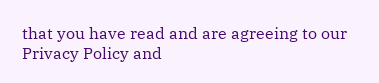that you have read and are agreeing to our Privacy Policy and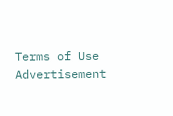Terms of Use
Advertisement